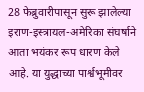28 फेब्रुवारीपासून सुरू झालेल्या इराण-इस्त्रायल-अमेरिका संघर्षाने आता भयंकर रूप धारण केले आहे. या युद्धाच्या पार्श्वभूमीवर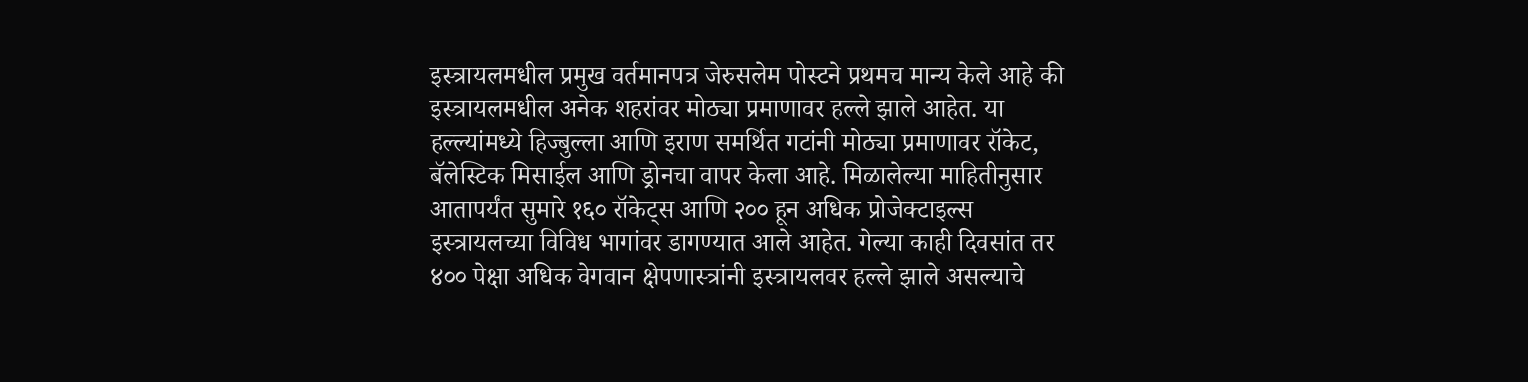इस्त्रायलमधील प्रमुख वर्तमानपत्र जेरुसलेम पोस्टने प्रथमच मान्य केले आहे की इस्त्रायलमधील अनेक शहरांवर मोठ्या प्रमाणावर हल्ले झाले आहेत. या हल्ल्यांमध्ये हिज्बुल्ला आणि इराण समर्थित गटांनी मोठ्या प्रमाणावर रॉकेट, बॅलेस्टिक मिसाईल आणि ड्रोनचा वापर केला आहे. मिळालेल्या माहितीनुसार आतापर्यंत सुमारे १६० रॉकेट्स आणि २०० हून अधिक प्रोजेक्टाइल्स इस्त्रायलच्या विविध भागांवर डागण्यात आले आहेत. गेल्या काही दिवसांत तर ४०० पेक्षा अधिक वेगवान क्षेपणास्त्रांनी इस्त्रायलवर हल्ले झाले असल्याचे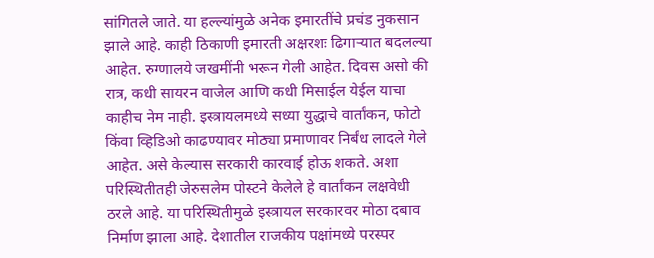सांगितले जाते. या हल्ल्यांमुळे अनेक इमारतींचे प्रचंड नुकसान झाले आहे. काही ठिकाणी इमारती अक्षरशः ढिगाऱ्यात बदलल्या आहेत. रुग्णालये जखमींनी भरून गेली आहेत. दिवस असो की रात्र, कधी सायरन वाजेल आणि कधी मिसाईल येईल याचा काहीच नेम नाही. इस्त्रायलमध्ये सध्या युद्धाचे वार्तांकन, फोटो किंवा व्हिडिओ काढण्यावर मोठ्या प्रमाणावर निर्बंध लादले गेले आहेत. असे केल्यास सरकारी कारवाई होऊ शकते. अशा परिस्थितीतही जेरुसलेम पोस्टने केलेले हे वार्तांकन लक्षवेधी ठरले आहे. या परिस्थितीमुळे इस्त्रायल सरकारवर मोठा दबाव निर्माण झाला आहे. देशातील राजकीय पक्षांमध्ये परस्पर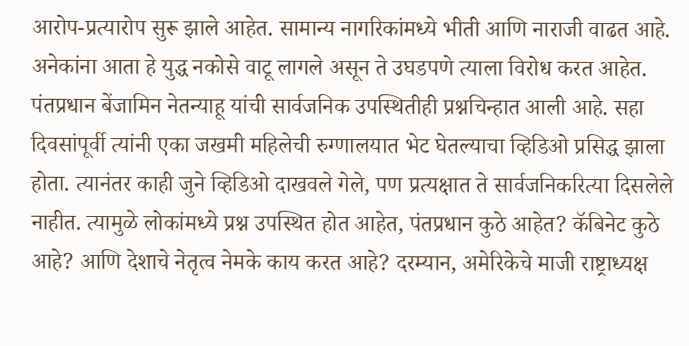आरोप-प्रत्यारोप सुरू झाले आहेत. सामान्य नागरिकांमध्ये भीती आणि नाराजी वाढत आहे. अनेकांना आता हे युद्ध नकोसे वाटू लागले असून ते उघडपणे त्याला विरोध करत आहेत. पंतप्रधान बेंजामिन नेतन्याहू यांची सार्वजनिक उपस्थितीही प्रश्नचिन्हात आली आहे. सहा दिवसांपूर्वी त्यांनी एका जखमी महिलेची रुग्णालयात भेट घेतल्याचा व्हिडिओ प्रसिद्ध झाला होता. त्यानंतर काही जुने व्हिडिओ दाखवले गेले, पण प्रत्यक्षात ते सार्वजनिकरित्या दिसलेले नाहीत. त्यामुळे लोकांमध्ये प्रश्न उपस्थित होत आहेत, पंतप्रधान कुठे आहेत? कॅबिनेट कुठे आहे? आणि देशाचे नेतृत्व नेमके काय करत आहे? दरम्यान, अमेरिकेचे माजी राष्ट्राध्यक्ष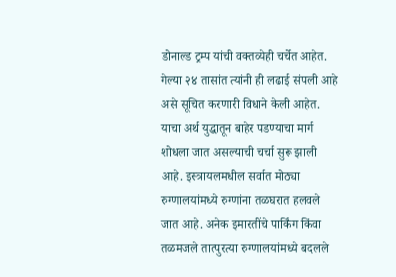डोनाल्ड ट्रम्प यांची वक्तव्येही चर्चेत आहेत. गेल्या २४ तासांत त्यांनी ही लढाई संपली आहे असे सूचित करणारी विधाने केली आहेत. याचा अर्थ युद्धातून बाहेर पडण्याचा मार्ग शोधला जात असल्याची चर्चा सुरू झाली आहे. इस्त्रायलमधील सर्वात मोठ्या रुग्णालयांमध्ये रुग्णांना तळघरात हलवले जात आहे. अनेक इमारतींचे पार्किंग किंवा तळमजले तात्पुरत्या रुग्णालयांमध्ये बदलले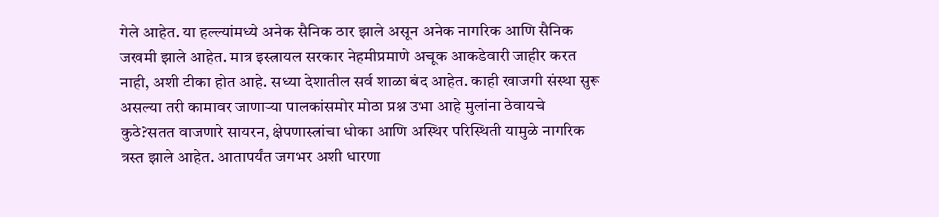गेले आहेत. या हल्ल्यांमध्ये अनेक सैनिक ठार झाले असून अनेक नागरिक आणि सैनिक जखमी झाले आहेत. मात्र इस्त्रायल सरकार नेहमीप्रमाणे अचूक आकडेवारी जाहीर करत नाही, अशी टीका होत आहे. सध्या देशातील सर्व शाळा बंद आहेत. काही खाजगी संस्था सुरू असल्या तरी कामावर जाणाऱ्या पालकांसमोर मोठा प्रश्न उभा आहे मुलांना ठेवायचे कुठे?सतत वाजणारे सायरन, क्षेपणास्त्रांचा धोका आणि अस्थिर परिस्थिती यामुळे नागरिक त्रस्त झाले आहेत. आतापर्यंत जगभर अशी धारणा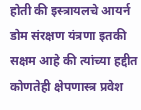होती की इस्त्रायलचे आयर्न डोम संरक्षण यंत्रणा इतकी सक्षम आहे की त्यांच्या हद्दीत कोणतेही क्षेपणास्त्र प्रवेश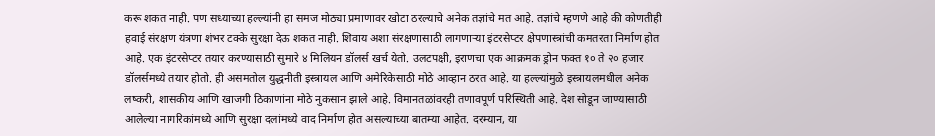करू शकत नाही. पण सध्याच्या हल्ल्यांनी हा समज मोठ्या प्रमाणावर खोटा ठरल्याचे अनेक तज्ञांचे मत आहे. तज्ञांचे म्हणणे आहे की कोणतीही हवाई संरक्षण यंत्रणा शंभर टक्के सुरक्षा देऊ शकत नाही. शिवाय अशा संरक्षणासाठी लागणाऱ्या इंटरसेप्टर क्षेपणास्त्रांची कमतरता निर्माण होत आहे. एक इंटरसेप्टर तयार करण्यासाठी सुमारे ४ मिलियन डॉलर्स खर्च येतो. उलटपक्षी, इराणचा एक आक्रमक ड्रोन फक्त १० ते २० हजार डॉलर्समध्ये तयार होतो. ही असमतोल युद्धनीती इस्त्रायल आणि अमेरिकेसाठी मोठे आव्हान ठरत आहे. या हल्ल्यांमुळे इस्त्रायलमधील अनेक लष्करी, शासकीय आणि खाजगी ठिकाणांना मोठे नुकसान झाले आहे. विमानतळांवरही तणावपूर्ण परिस्थिती आहे. देश सोडून जाण्यासाठी आलेल्या नागरिकांमध्ये आणि सुरक्षा दलांमध्ये वाद निर्माण होत असल्याच्या बातम्या आहेत. दरम्यान, या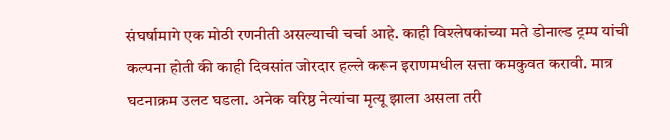संघर्षामागे एक मोठी रणनीती असल्याची चर्चा आहे. काही विश्लेषकांच्या मते डोनाल्ड ट्रम्प यांची कल्पना होती की काही दिवसांत जोरदार हल्ले करून इराणमधील सत्ता कमकुवत करावी. मात्र घटनाक्रम उलट घडला. अनेक वरिष्ठ नेत्यांचा मृत्यू झाला असला तरी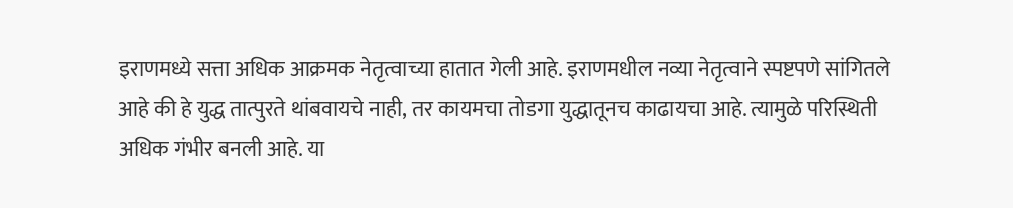इराणमध्ये सत्ता अधिक आक्रमक नेतृत्वाच्या हातात गेली आहे. इराणमधील नव्या नेतृत्वाने स्पष्टपणे सांगितले आहे की हे युद्ध तात्पुरते थांबवायचे नाही, तर कायमचा तोडगा युद्धातूनच काढायचा आहे. त्यामुळे परिस्थिती अधिक गंभीर बनली आहे. या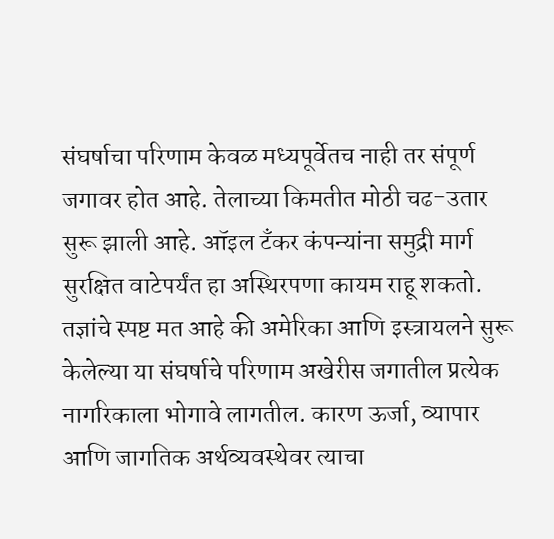संघर्षाचा परिणाम केवळ मध्यपूर्वेतच नाही तर संपूर्ण जगावर होत आहे. तेलाच्या किमतीत मोठी चढ-उतार सुरू झाली आहे. ऑइल टँकर कंपन्यांना समुद्री मार्ग सुरक्षित वाटेपर्यंत हा अस्थिरपणा कायम राहू शकतो. तज्ञांचे स्पष्ट मत आहे की अमेरिका आणि इस्त्रायलने सुरू केलेल्या या संघर्षाचे परिणाम अखेरीस जगातील प्रत्येक नागरिकाला भोगावे लागतील. कारण ऊर्जा, व्यापार आणि जागतिक अर्थव्यवस्थेवर त्याचा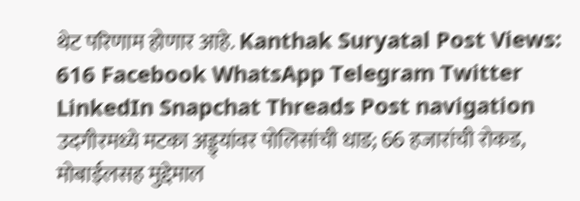थेट परिणाम होणार आहे. Kanthak Suryatal Post Views: 616 Facebook WhatsApp Telegram Twitter LinkedIn Snapchat Threads Post navigation उदगीरमध्ये मटका अड्ड्यांवर पोलिसांची धाड; 66 हजारांची रोकड, मोबाईलसह मुद्देमाल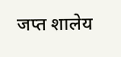जप्त शालेय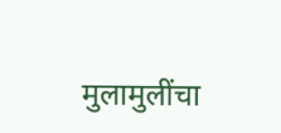मुलामुलींचा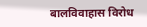बालविवाहास विरोध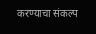करण्याचा संकल्प